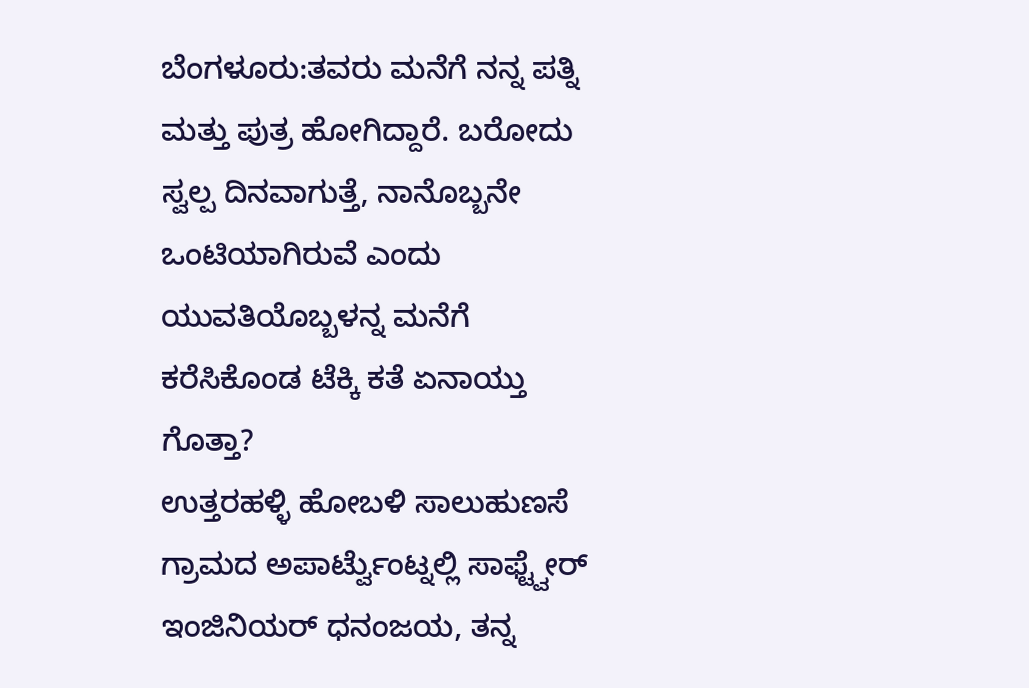ಬೆಂಗಳೂರು:ತವರು ಮನೆಗೆ ನನ್ನ ಪತ್ನಿ ಮತ್ತು ಪುತ್ರ ಹೋಗಿದ್ದಾರೆ. ಬರೋದು ಸ್ವಲ್ಪ ದಿನವಾಗುತ್ತೆ, ನಾನೊಬ್ಬನೇ ಒಂಟಿಯಾಗಿರುವೆ ಎಂದು ಯುವತಿಯೊಬ್ಬಳನ್ನ ಮನೆಗೆ ಕರೆಸಿಕೊಂಡ ಟೆಕ್ಕಿ ಕತೆ ಏನಾಯ್ತು ಗೊತ್ತಾ?
ಉತ್ತರಹಳ್ಳಿ ಹೋಬಳಿ ಸಾಲುಹುಣಸೆ ಗ್ರಾಮದ ಅಪಾರ್ಟ್ವೆುಂಟ್ನಲ್ಲಿ ಸಾಫ್ಟ್ವೇರ್ ಇಂಜಿನಿಯರ್ ಧನಂಜಯ, ತನ್ನ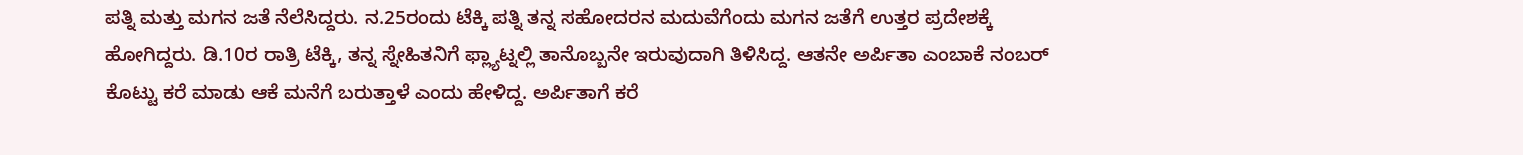ಪತ್ನಿ ಮತ್ತು ಮಗನ ಜತೆ ನೆಲೆಸಿದ್ದರು. ನ.25ರಂದು ಟೆಕ್ಕಿ ಪತ್ನಿ ತನ್ನ ಸಹೋದರನ ಮದುವೆಗೆಂದು ಮಗನ ಜತೆಗೆ ಉತ್ತರ ಪ್ರದೇಶಕ್ಕೆ ಹೋಗಿದ್ದರು. ಡಿ.10ರ ರಾತ್ರಿ ಟೆಕ್ಕಿ, ತನ್ನ ಸ್ನೇಹಿತನಿಗೆ ಫ್ಲ್ಯಾಟ್ನಲ್ಲಿ ತಾನೊಬ್ಬನೇ ಇರುವುದಾಗಿ ತಿಳಿಸಿದ್ದ. ಆತನೇ ಅರ್ಪಿತಾ ಎಂಬಾಕೆ ನಂಬರ್ ಕೊಟ್ಟು ಕರೆ ಮಾಡು ಆಕೆ ಮನೆಗೆ ಬರುತ್ತಾಳೆ ಎಂದು ಹೇಳಿದ್ದ. ಅರ್ಪಿತಾಗೆ ಕರೆ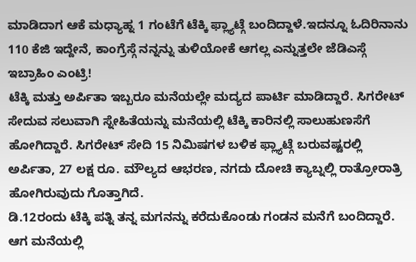ಮಾಡಿದಾಗ ಆಕೆ ಮಧ್ಯಾಹ್ನ 1 ಗಂಟೆಗೆ ಟೆಕ್ಕಿ ಫ್ಲ್ಯಾಟ್ಗೆ ಬಂದಿದ್ದಾಳೆ.ಇದನ್ನೂ ಓದಿರಿನಾನು 110 ಕೆಜಿ ಇದ್ದೇನೆ, ಕಾಂಗ್ರೆಸ್ಗೆ ನನ್ನನ್ನು ತುಳಿಯೋಕೆ ಆಗಲ್ಲ ಎನ್ನುತ್ತಲೇ ಜೆಡಿಎಸ್ಗೆ ಇಬ್ರಾಹಿಂ ಎಂಟ್ರಿ!
ಟೆಕ್ಕಿ ಮತ್ತು ಅರ್ಪಿತಾ ಇಬ್ಬರೂ ಮನೆಯಲ್ಲೇ ಮದ್ಯದ ಪಾರ್ಟಿ ಮಾಡಿದ್ದಾರೆ. ಸಿಗರೇಟ್ ಸೇದುವ ಸಲುವಾಗಿ ಸ್ನೇಹಿತೆಯನ್ನು ಮನೆಯಲ್ಲಿ ಟೆಕ್ಕಿ ಕಾರಿನಲ್ಲಿ ಸಾಲುಹುಣಸೆಗೆ ಹೋಗಿದ್ದಾರೆ. ಸಿಗರೇಟ್ ಸೇದಿ 15 ನಿಮಿಷಗಳ ಬಳಿಕ ಫ್ಲ್ಯಾಟ್ಗೆ ಬರುವಷ್ಟರಲ್ಲಿ ಅರ್ಪಿತಾ, 27 ಲಕ್ಷ ರೂ. ಮೌಲ್ಯದ ಆಭರಣ, ನಗದು ದೋಚಿ ಕ್ಯಾಬ್ನಲ್ಲಿ ರಾತ್ರೋರಾತ್ರಿ ಹೋಗಿರುವುದು ಗೊತ್ತಾಗಿದೆ.
ಡಿ.12ರಂದು ಟೆಕ್ಕಿ ಪತ್ನಿ ತನ್ನ ಮಗನನ್ನು ಕರೆದುಕೊಂಡು ಗಂಡನ ಮನೆಗೆ ಬಂದಿದ್ದಾರೆ. ಆಗ ಮನೆಯಲ್ಲಿ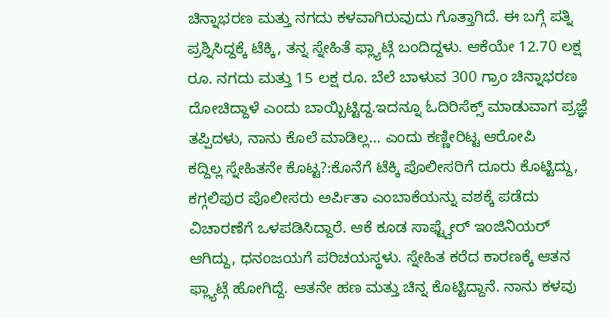ಚಿನ್ನಾಭರಣ ಮತ್ತು ನಗದು ಕಳವಾಗಿರುವುದು ಗೊತ್ತಾಗಿದೆ. ಈ ಬಗ್ಗೆ ಪತ್ನಿ ಪ್ರಶ್ನಿಸಿದ್ದಕ್ಕೆ ಟೆಕ್ಕಿ, ತನ್ನ ಸ್ನೇಹಿತೆ ಫ್ಲ್ಯಾಟ್ಗೆ ಬಂದಿದ್ದಳು. ಆಕೆಯೇ 12.70 ಲಕ್ಷ ರೂ. ನಗದು ಮತ್ತು 15 ಲಕ್ಷ ರೂ. ಬೆಲೆ ಬಾಳುವ 300 ಗ್ರಾಂ ಚಿನ್ನಾಭರಣ ದೋಚಿದ್ದಾಳೆ ಎಂದು ಬಾಯ್ಬಿಟ್ಟಿದ್ದ.ಇದನ್ನೂ ಓದಿರಿಸೆಕ್ಸ್ ಮಾಡುವಾಗ ಪ್ರಜ್ಞೆ ತಪ್ಪಿದಳು, ನಾನು ಕೊಲೆ ಮಾಡಿಲ್ಲ… ಎಂದು ಕಣ್ಣೀರಿಟ್ಟ ಆರೋಪಿ
ಕದ್ದಿಲ್ಲ ಸ್ನೇಹಿತನೇ ಕೊಟ್ಟ?:ಕೊನೆಗೆ ಟೆಕ್ಕಿ ಪೊಲೀಸರಿಗೆ ದೂರು ಕೊಟ್ಟಿದ್ದು, ಕಗ್ಗಲಿಪುರ ಪೊಲೀಸರು ಅರ್ಪಿತಾ ಎಂಬಾಕೆಯನ್ನು ವಶಕ್ಕೆ ಪಡೆದು ವಿಚಾರಣೆಗೆ ಒಳಪಡಿಸಿದ್ದಾರೆ. ಆಕೆ ಕೂಡ ಸಾಫ್ಟ್ವೇರ್ ಇಂಜಿನಿಯರ್ ಆಗಿದ್ದು, ಧನಂಜಯಗೆ ಪರಿಚಯಸ್ಥಳು. ಸ್ನೇಹಿತ ಕರೆದ ಕಾರಣಕ್ಕೆ ಆತನ ಫ್ಲ್ಯಾಟ್ಗೆ ಹೋಗಿದ್ದೆ. ಆತನೇ ಹಣ ಮತ್ತು ಚಿನ್ನ ಕೊಟ್ಟಿದ್ದಾನೆ. ನಾನು ಕಳವು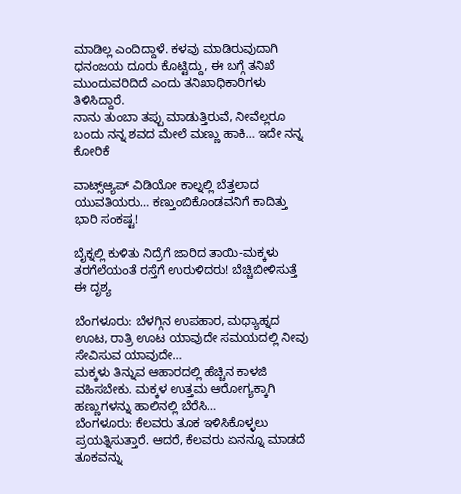ಮಾಡಿಲ್ಲ ಎಂದಿದ್ದಾಳೆ. ಕಳವು ಮಾಡಿರುವುದಾಗಿ ಧನಂಜಯ ದೂರು ಕೊಟ್ಟಿದ್ದು, ಈ ಬಗ್ಗೆ ತನಿಖೆ ಮುಂದುವರಿದಿದೆ ಎಂದು ತನಿಖಾಧಿಕಾರಿಗಳು ತಿಳಿಸಿದ್ದಾರೆ.
ನಾನು ತುಂಬಾ ತಪ್ಪು ಮಾಡುತ್ತಿರುವೆ, ನೀವೆಲ್ಲರೂ ಬಂದು ನನ್ನ ಶವದ ಮೇಲೆ ಮಣ್ಣು ಹಾಕಿ… ಇದೇ ನನ್ನ ಕೋರಿಕೆ

ವಾಟ್ಸ್ಆ್ಯಪ್ ವಿಡಿಯೋ ಕಾಲ್ನಲ್ಲಿ ಬೆತ್ತಲಾದ ಯುವತಿಯರು… ಕಣ್ತುಂಬಿಕೊಂಡವನಿಗೆ ಕಾದಿತ್ತು ಭಾರಿ ಸಂಕಷ್ಟ!

ಬೈಕ್ನಲ್ಲಿ ಕುಳಿತು ನಿದ್ರೆಗೆ ಜಾರಿದ ತಾಯಿ-ಮಕ್ಕಳು ತರಗೆಲೆಯಂತೆ ರಸ್ತೆಗೆ ಉರುಳಿದರು! ಬೆಚ್ಚಿಬೀಳಿಸುತ್ತೆ ಈ ದೃಶ್ಯ

ಬೆಂಗಳೂರು: ಬೆಳಗ್ಗಿನ ಉಪಹಾರ, ಮಧ್ಯಾಹ್ನದ ಊಟ, ರಾತ್ರಿ ಊಟ ಯಾವುದೇ ಸಮಯದಲ್ಲಿ ನೀವು ಸೇವಿಸುವ ಯಾವುದೇ…
ಮಕ್ಕಳು ತಿನ್ನುವ ಆಹಾರದಲ್ಲಿ ಹೆಚ್ಚಿನ ಕಾಳಜಿ ವಹಿಸಬೇಕು. ಮಕ್ಕಳ ಉತ್ತಮ ಆರೋಗ್ಯಕ್ಕಾಗಿ ಹಣ್ಣುಗಳನ್ನು ಹಾಲಿನಲ್ಲಿ ಬೆರೆಸಿ…
ಬೆಂಗಳೂರು: ಕೆಲವರು ತೂಕ ಇಳಿಸಿಕೊಳ್ಳಲು ಪ್ರಯತ್ನಿಸುತ್ತಾರೆ. ಆದರೆ, ಕೆಲವರು ಏನನ್ನೂ ಮಾಡದೆ ತೂಕವನ್ನು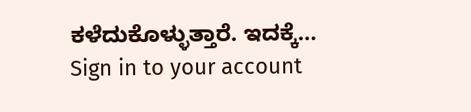ಕಳೆದುಕೊಳ್ಳುತ್ತಾರೆ. ಇದಕ್ಕೆ…
Sign in to your account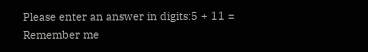Please enter an answer in digits:5 + 11 =
Remember me